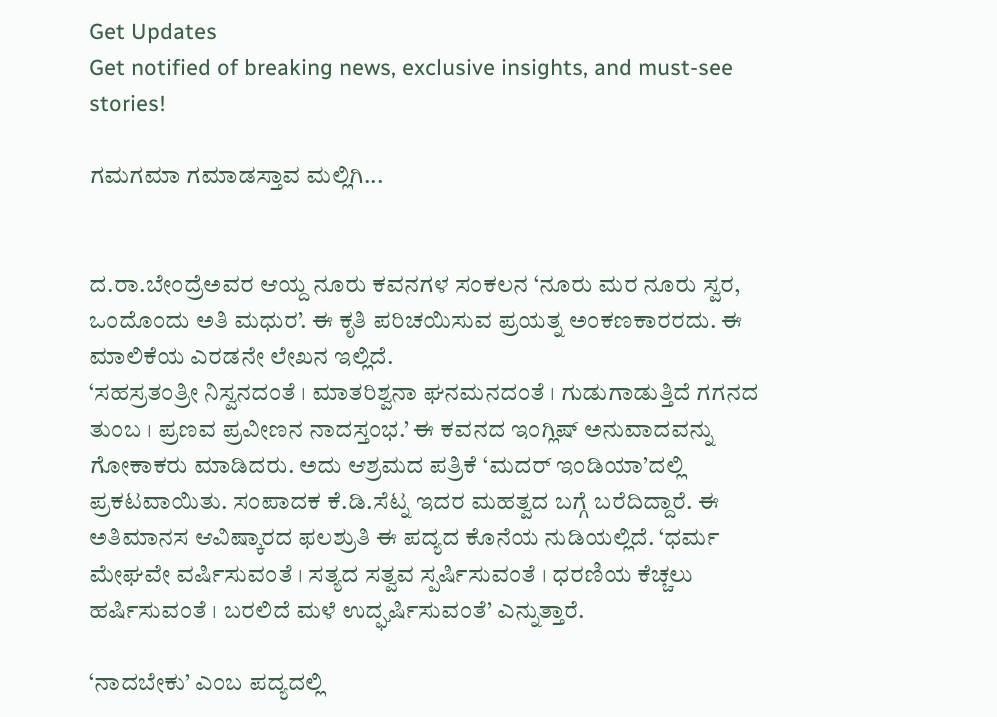Get Updates
Get notified of breaking news, exclusive insights, and must-see stories!

ಗಮಗಮಾ ಗಮಾಡಸ್ತಾವ ಮಲ್ಲಿಗಿ...


ದ.ರಾ.ಬೇಂದ್ರೆಅವರ ಆಯ್ದ ನೂರು ಕವನಗಳ ಸಂಕಲನ ‘ನೂರು ಮರ ನೂರು ಸ್ವರ, ಒಂದೊಂದು ಅತಿ ಮಧುರ’. ಈ ಕೃತಿ ಪರಿಚಯಿಸುವ ಪ್ರಯತ್ನ ಅಂಕಣಕಾರರದು. ಈ ಮಾಲಿಕೆಯ ಎರಡನೇ ಲೇಖನ ಇಲ್ಲಿದೆ.
‘ಸಹಸ್ರತಂತ್ರೀ ನಿಸ್ವನದಂತೆ । ಮಾತರಿಶ್ವನಾ ಘನಮನದಂತೆ । ಗುಡುಗಾಡುತ್ತಿದೆ ಗಗನದ ತುಂಬ । ಪ್ರಣವ ಪ್ರವೀಣನ ನಾದಸ್ತಂಭ.’ ಈ ಕವನದ ಇಂಗ್ಲಿಷ್‌ ಅನುವಾದವನ್ನು ಗೋಕಾಕರು ಮಾಡಿದರು. ಅದು ಆಶ್ರಮದ ಪತ್ರಿಕೆ ‘ಮದರ್‌ ಇಂಡಿಯಾ’ದಲ್ಲಿ ಪ್ರಕಟವಾಯಿತು. ಸಂಪಾದಕ ಕೆ.ಡಿ.ಸೆಟ್ನ ಇದರ ಮಹತ್ವದ ಬಗ್ಗೆ ಬರೆದಿದ್ದಾರೆ. ಈ ಅತಿಮಾನಸ ಆವಿಷ್ಕಾರದ ಫಲಶ್ರುತಿ ಈ ಪದ್ಯದ ಕೊನೆಯ ನುಡಿಯಲ್ಲಿದೆ. ‘ಧರ್ಮ ಮೇಘವೇ ವರ್ಷಿಸುವಂತೆ । ಸತ್ಯದ ಸತ್ವವ ಸ್ಪರ್ಷಿಸುವಂತೆ । ಧರಣಿಯ ಕೆಚ್ಚಲು ಹರ್ಷಿಸುವಂತೆ । ಬರಲಿದೆ ಮಳೆ ಉದ್ಘರ್ಷಿಸುವಂತೆ’ ಎನ್ನುತ್ತಾರೆ.

‘ನಾದಬೇಕು’ ಎಂಬ ಪದ್ಯದಲ್ಲಿ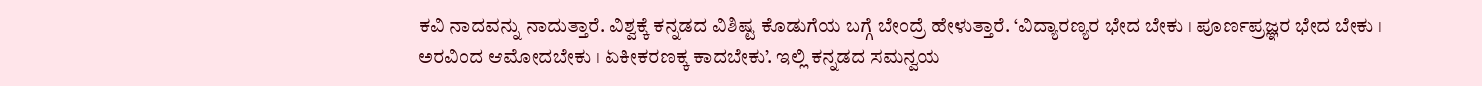ಕವಿ ನಾದವನ್ನು ನಾದುತ್ತಾರೆ. ವಿಶ್ವಕ್ಕೆ ಕನ್ನಡದ ವಿಶಿಷ್ಟ ಕೊಡುಗೆಯ ಬಗ್ಗೆ ಬೇಂದ್ರೆ ಹೇಳುತ್ತಾರೆ. ‘ವಿದ್ಯಾರಣ್ಯರ ಭೇದ ಬೇಕು । ಪೂರ್ಣಪ್ರಜ್ಞರ ಭೇದ ಬೇಕು । ಅರವಿಂದ ಆಮೋದಬೇಕು । ಏಕೀಕರಣಕ್ಕ ಕಾದಬೇಕು’. ಇಲ್ಲಿ ಕನ್ನಡದ ಸಮನ್ವಯ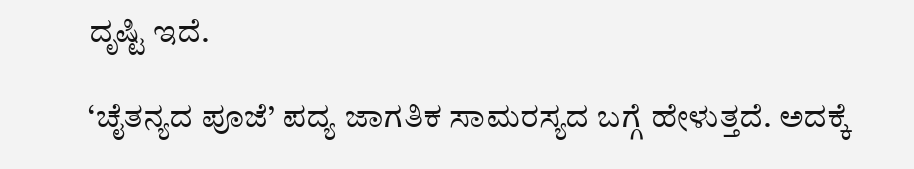ದೃಷ್ಟಿ ಇದೆ.

‘ಚೈತನ್ಯದ ಪೂಜೆ’ ಪದ್ಯ ಜಾಗತಿಕ ಸಾಮರಸ್ಯದ ಬಗ್ಗೆ ಹೇಳುತ್ತದೆ. ಅದಕ್ಕೆ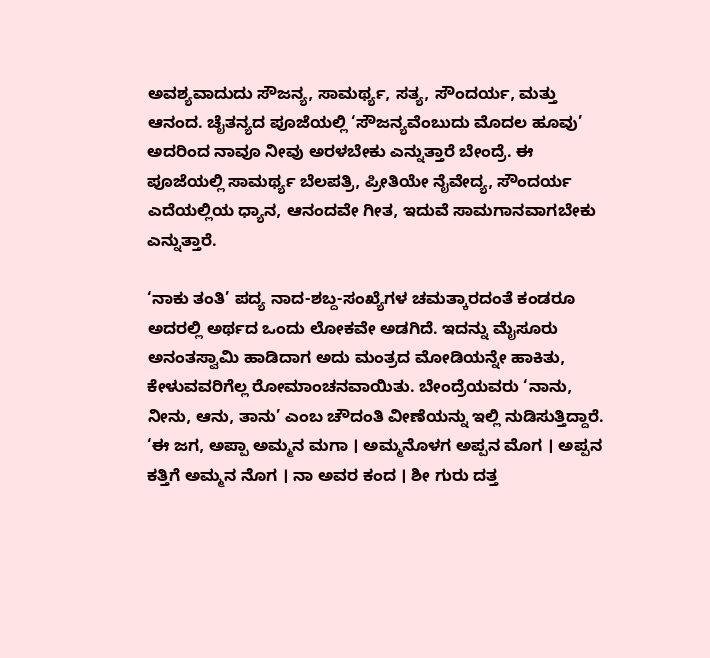ಅವಶ್ಯವಾದುದು ಸೌಜನ್ಯ, ಸಾಮರ್ಥ್ಯ, ಸತ್ಯ, ಸೌಂದರ್ಯ, ಮತ್ತು ಆನಂದ. ಚೈತನ್ಯದ ಪೂಜೆಯಲ್ಲಿ ‘ಸೌಜನ್ಯವೆಂಬುದು ಮೊದಲ ಹೂವು’ ಅದರಿಂದ ನಾವೂ ನೀವು ಅರಳಬೇಕು ಎನ್ನುತ್ತಾರೆ ಬೇಂದ್ರೆ. ಈ ಪೂಜೆಯಲ್ಲಿ ಸಾಮರ್ಥ್ಯ ಬೆಲಪತ್ರಿ, ಪ್ರೀತಿಯೇ ನೈವೇದ್ಯ, ಸೌಂದರ್ಯ ಎದೆಯಲ್ಲಿಯ ಧ್ಯಾನ, ಆನಂದವೇ ಗೀತ, ಇದುವೆ ಸಾಮಗಾನವಾಗಬೇಕು ಎನ್ನುತ್ತಾರೆ.

‘ನಾಕು ತಂತಿ’ ಪದ್ಯ ನಾದ-ಶಬ್ದ-ಸಂಖ್ಯೆಗಳ ಚಮತ್ಕಾರದಂತೆ ಕಂಡರೂ ಅದರಲ್ಲಿ ಅರ್ಥದ ಒಂದು ಲೋಕವೇ ಅಡಗಿದೆ. ಇದನ್ನು ಮೈಸೂರು ಅನಂತಸ್ವಾಮಿ ಹಾಡಿದಾಗ ಅದು ಮಂತ್ರದ ಮೋಡಿಯನ್ನೇ ಹಾಕಿತು, ಕೇಳುವವರಿಗೆಲ್ಲ ರೋಮಾಂಚನವಾಯಿತು. ಬೇಂದ್ರೆಯವರು ‘ನಾನು, ನೀನು, ಆನು, ತಾನು’ ಎಂಬ ಚೌದಂತಿ ವೀಣೆಯನ್ನು ಇಲ್ಲಿ ನುಡಿಸುತ್ತಿದ್ದಾರೆ. ‘ಈ ಜಗ, ಅಪ್ಪಾ ಅಮ್ಮನ ಮಗಾ । ಅಮ್ಮನೊಳಗ ಅಪ್ಪನ ಮೊಗ । ಅಪ್ಪನ ಕತ್ತಿಗೆ ಅಮ್ಮನ ನೊಗ । ನಾ ಅವರ ಕಂದ । ಶೀ ಗುರು ದತ್ತ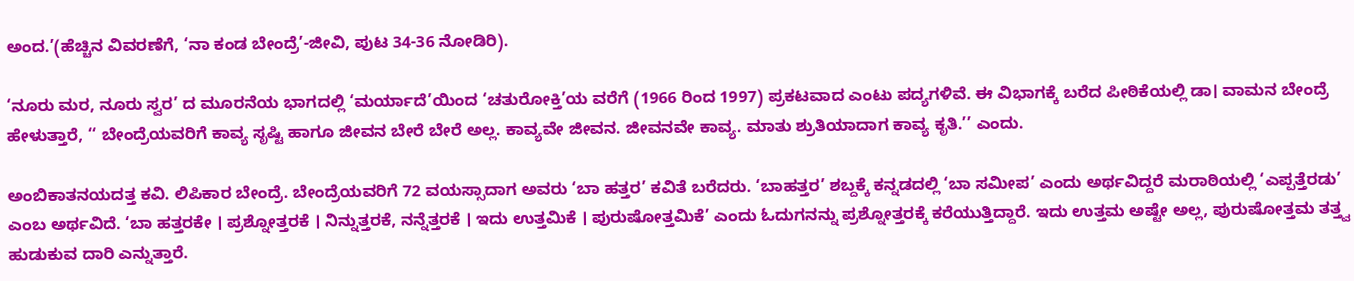ಅಂದ.’(ಹೆಚ್ಚಿನ ವಿವರಣೆಗೆ, ‘ನಾ ಕಂಡ ಬೇಂದ್ರೆ’-ಜೀವಿ, ಪುಟ 34-36 ನೋಡಿರಿ).

‘ನೂರು ಮರ, ನೂರು ಸ್ವರ’ ದ ಮೂರನೆಯ ಭಾಗದಲ್ಲಿ ‘ಮರ್ಯಾದೆ’ಯಿಂದ ‘ಚತುರೋಕ್ತಿ’ಯ ವರೆಗೆ (1966 ರಿಂದ 1997) ಪ್ರಕಟವಾದ ಎಂಟು ಪದ್ಯಗಳಿವೆ. ಈ ವಿಭಾಗಕ್ಕೆ ಬರೆದ ಪೀಠಿಕೆಯಲ್ಲಿ ಡಾ। ವಾಮನ ಬೇಂದ್ರೆ ಹೇಳುತ್ತಾರೆ, ‘‘ ಬೇಂದ್ರೆಯವರಿಗೆ ಕಾವ್ಯ ಸೃಷ್ಟಿ ಹಾಗೂ ಜೀವನ ಬೇರೆ ಬೇರೆ ಅಲ್ಲ. ಕಾವ್ಯವೇ ಜೀವನ. ಜೀವನವೇ ಕಾವ್ಯ. ಮಾತು ಶ್ರುತಿಯಾದಾಗ ಕಾವ್ಯ ಕೃತಿ.’’ ಎಂದು.

ಅಂಬಿಕಾತನಯದತ್ತ ಕವಿ. ಲಿಪಿಕಾರ ಬೇಂದ್ರೆ. ಬೇಂದ್ರೆಯವರಿಗೆ 72 ವಯಸ್ಸಾದಾಗ ಅವರು ‘ಬಾ ಹತ್ತರ’ ಕವಿತೆ ಬರೆದರು. ‘ಬಾಹತ್ತರ’ ಶಬ್ದಕ್ಕೆ ಕನ್ನಡದಲ್ಲಿ ‘ಬಾ ಸಮೀಪ’ ಎಂದು ಅರ್ಥವಿದ್ದರೆ ಮರಾಠಿಯಲ್ಲಿ ‘ಎಪ್ಪತ್ತೆರಡು’ ಎಂಬ ಅರ್ಥವಿದೆ. ‘ಬಾ ಹತ್ತರಕೇ । ಪ್ರಶ್ನೋತ್ತರಕೆ । ನಿನ್ನುತ್ತರಕೆ, ನನ್ನೆತ್ತರಕೆ । ಇದು ಉತ್ತಮಿಕೆ । ಪುರುಷೋತ್ತಮಿಕೆ’ ಎಂದು ಓದುಗನನ್ನು ಪ್ರಶ್ನೋತ್ತರಕ್ಕೆ ಕರೆಯುತ್ತಿದ್ದಾರೆ. ಇದು ಉತ್ತಮ ಅಷ್ಟೇ ಅಲ್ಲ, ಪುರುಷೋತ್ತಮ ತತ್ತ್ವ ಹುಡುಕುವ ದಾರಿ ಎನ್ನುತ್ತಾರೆ.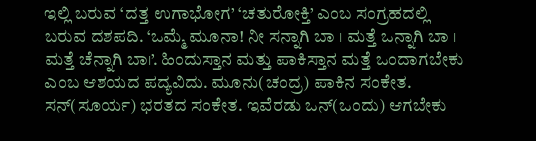ಇಲ್ಲಿ ಬರುವ ‘ದತ್ತ ಉಗಾಭೋಗ’ ‘ಚತುರೋಕ್ತಿ’ ಎಂಬ ಸಂಗ್ರಹದಲ್ಲಿ ಬರುವ ದಶಪದಿ. ‘ಒಮ್ಮೆ ಮೂನಾ! ನೀ ಸನ್ನಾಗಿ ಬಾ । ಮತ್ತೆ ಒನ್ನಾಗಿ ಬಾ । ಮತ್ತೆ ಚೆನ್ನಾಗಿ ಬಾ।’. ಹಿಂದುಸ್ತಾನ ಮತ್ತು ಪಾಕಿಸ್ತಾನ ಮತ್ತೆ ಒಂದಾಗಬೇಕು ಎಂಬ ಆಶಯದ ಪದ್ಯವಿದು. ಮೂನು(ಚಂದ್ರ) ಪಾಕಿನ ಸಂಕೇತ. ಸನ್‌(ಸೂರ್ಯ) ಭರತದ ಸಂಕೇತ. ಇವೆರಡು ಒನ್‌(ಒಂದು) ಆಗಬೇಕು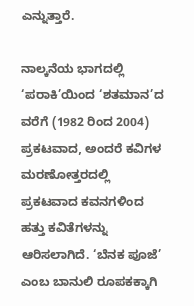ಎನ್ನುತ್ತಾರೆ.

ನಾಲ್ಕನೆಯ ಭಾಗದಲ್ಲಿ ‘ಪರಾಕಿ’ಯಿಂದ ‘ಶತಮಾನ’ದ ವರೆಗೆ (1982 ರಿಂದ 2004) ಪ್ರಕಟವಾದ, ಅಂದರೆ ಕವಿಗಳ ಮರಣೋತ್ತರದಲ್ಲಿ ಪ್ರಕಟವಾದ ಕವನಗಳಿಂದ ಹತ್ತು ಕವಿತೆಗಳನ್ನು ಆರಿಸಲಾಗಿದೆ. ‘ಬೆನಕ ಪೂಜೆ’ ಎಂಬ ಬಾನುಲಿ ರೂಪಕಕ್ಕಾಗಿ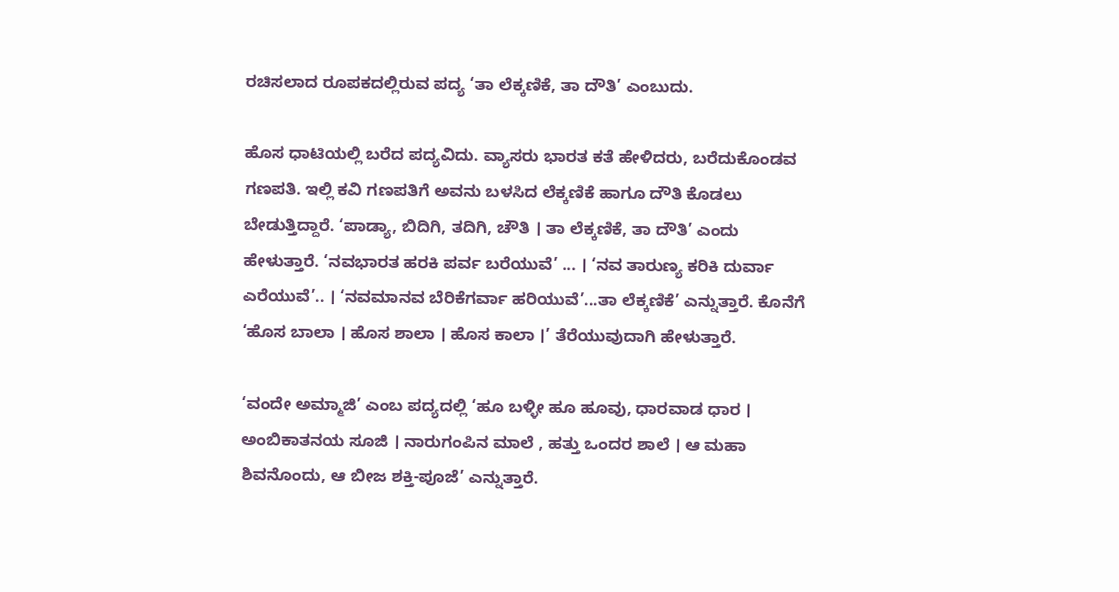ರಚಿಸಲಾದ ರೂಪಕದಲ್ಲಿರುವ ಪದ್ಯ ‘ತಾ ಲೆಕ್ಕಣಿಕೆ, ತಾ ದೌತಿ’ ಎಂಬುದು.

ಹೊಸ ಧಾಟಿಯಲ್ಲಿ ಬರೆದ ಪದ್ಯವಿದು. ವ್ಯಾಸರು ಭಾರತ ಕತೆ ಹೇಳಿದರು, ಬರೆದುಕೊಂಡವ ಗಣಪತಿ. ಇಲ್ಲಿ ಕವಿ ಗಣಪತಿಗೆ ಅವನು ಬಳಸಿದ ಲೆಕ್ಕಣಿಕೆ ಹಾಗೂ ದೌತಿ ಕೊಡಲು ಬೇಡುತ್ತಿದ್ದಾರೆ. ‘ಪಾಡ್ಯಾ, ಬಿದಿಗಿ, ತದಿಗಿ, ಚೌತಿ । ತಾ ಲೆಕ್ಕಣಿಕೆ, ತಾ ದೌತಿ’ ಎಂದು ಹೇಳುತ್ತಾರೆ. ‘ನವಭಾರತ ಹರಕಿ ಪರ್ವ ಬರೆಯುವೆ’ ... । ‘ನವ ತಾರುಣ್ಯ ಕರಿಕಿ ದುರ್ವಾ ಎರೆಯುವೆ’.. । ‘ನವಮಾನವ ಬೆರಿಕೆಗರ್ವಾ ಹರಿಯುವೆ’...ತಾ ಲೆಕ್ಕಣಿಕೆ’ ಎನ್ನುತ್ತಾರೆ. ಕೊನೆಗೆ ‘ಹೊಸ ಬಾಲಾ । ಹೊಸ ಶಾಲಾ । ಹೊಸ ಕಾಲಾ ।’ ತೆರೆಯುವುದಾಗಿ ಹೇಳುತ್ತಾರೆ.

‘ವಂದೇ ಅಮ್ಮಾಜಿ’ ಎಂಬ ಪದ್ಯದಲ್ಲಿ ‘ಹೂ ಬಳ್ಳೀ ಹೂ ಹೂವು, ಧಾರವಾಡ ಧಾರ । ಅಂಬಿಕಾತನಯ ಸೂಜಿ । ನಾರುಗಂಪಿನ ಮಾಲೆ , ಹತ್ತು ಒಂದರ ಶಾಲೆ । ಆ ಮಹಾ ಶಿವನೊಂದು, ಆ ಬೀಜ ಶಕ್ತಿ-ಪೂಜೆ’ ಎನ್ನುತ್ತಾರೆ.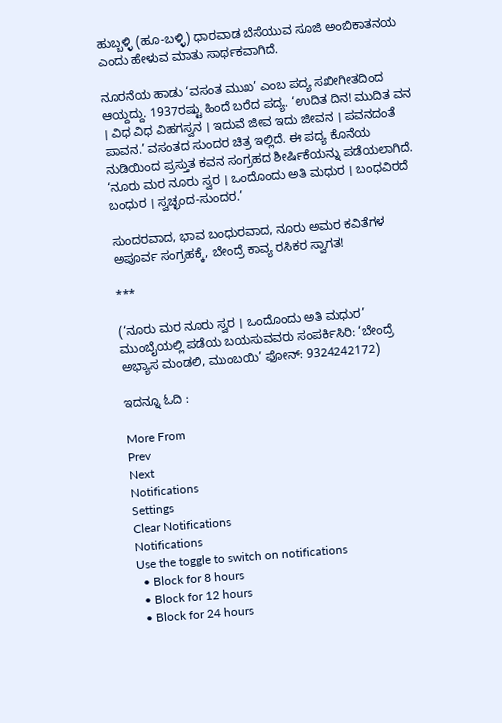ಹುಬ್ಬಳ್ಳಿ (ಹೂ-ಬಳ್ಳಿ) ಧಾರವಾಡ ಬೆಸೆಯುವ ಸೂಜಿ ಅಂಬಿಕಾತನಯ ಎಂದು ಹೇಳುವ ಮಾತು ಸಾರ್ಥಕವಾಗಿದೆ.

ನೂರನೆಯ ಹಾಡು ‘ವಸಂತ ಮುಖ’ ಎಂಬ ಪದ್ಯ ಸಖೀಗೀತದಿಂದ ಆಯ್ದದ್ದು. 1937ರಷ್ಟು ಹಿಂದೆ ಬರೆದ ಪದ್ಯ. ‘ಉದಿತ ದಿನ! ಮುದಿತ ವನ । ವಿಧ ವಿಧ ವಿಹಗಸ್ವನ । ಇದುವೆ ಜೀವ ಇದು ಜೀವನ । ಪವನದಂತೆ ಪಾವನ.’ ವಸಂತದ ಸುಂದರ ಚಿತ್ರ ಇಲ್ಲಿದೆ. ಈ ಪದ್ಯ ಕೊನೆಯ ನುಡಿಯಿಂದ ಪ್ರಸ್ತುತ ಕವನ ಸಂಗ್ರಹದ ಶೀರ್ಷಿಕೆಯನ್ನು ಪಡೆಯಲಾಗಿದೆ. ‘ನೂರು ಮರ ನೂರು ಸ್ವರ । ಒಂದೊಂದು ಅತಿ ಮಧುರ । ಬಂಧವಿರದೆ ಬಂಧುರ । ಸ್ವಚ್ಛಂದ-ಸುಂದರ.’

ಸುಂದರವಾದ, ಭಾವ ಬಂಧುರವಾದ, ನೂರು ಅಮರ ಕವಿತೆಗಳ ಅಪೂರ್ವ ಸಂಗ್ರಹಕ್ಕೆ, ಬೇಂದ್ರೆ ಕಾವ್ಯ ರಸಿಕರ ಸ್ವಾಗತ!

***

(‘ನೂರು ಮರ ನೂರು ಸ್ವರ । ಒಂದೊಂದು ಅತಿ ಮಧುರ’ ಮುಂಬೈಯಲ್ಲಿ ಪಡೆಯ ಬಯಸುವವರು ಸಂಪರ್ಕಿಸಿರಿ: ‘ಬೇಂದ್ರೆ ಅಭ್ಯಾಸ ಮಂಡಲಿ, ಮುಂಬಯಿ’ ಫೋನ್‌: 9324242172)

ಇದನ್ನೂ ಓದಿ :

More From
Prev
Next
Notifications
Settings
Clear Notifications
Notifications
Use the toggle to switch on notifications
  • Block for 8 hours
  • Block for 12 hours
  • Block for 24 hours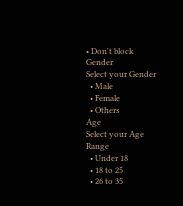• Don't block
Gender
Select your Gender
  • Male
  • Female
  • Others
Age
Select your Age Range
  • Under 18
  • 18 to 25
  • 26 to 35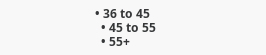• 36 to 45
  • 45 to 55
  • 55+